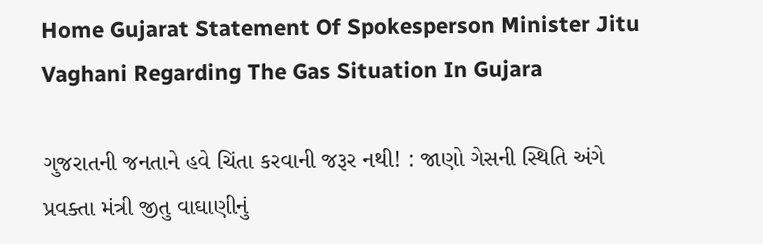Home Gujarat Statement Of Spokesperson Minister Jitu Vaghani Regarding The Gas Situation In Gujara

ગુજરાતની જનતાને હવે ચિંતા કરવાની જરૂર નથી! : જાણો ગેસની સ્થિતિ અંગે પ્રવક્તા મંત્રી જીતુ વાઘાણીનું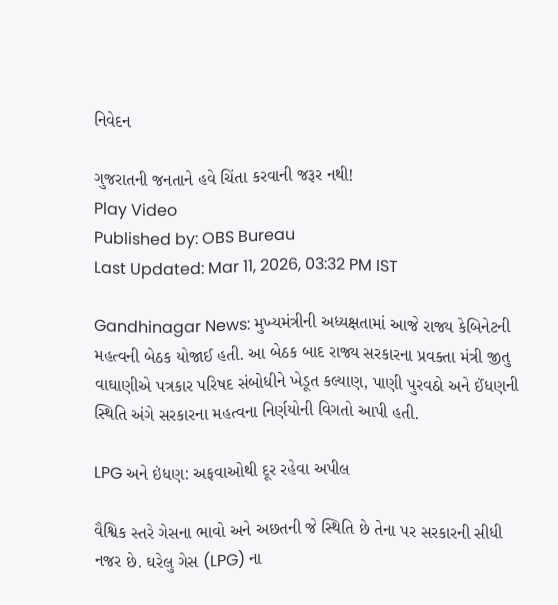નિવેદન

ગુજરાતની જનતાને હવે ચિંતા કરવાની જરૂર નથી!
Play Video
Published by: OBS Bureau
Last Updated: Mar 11, 2026, 03:32 PM IST

Gandhinagar News: મુખ્યમંત્રીની અધ્યક્ષતામાં આજે રાજ્ય કેબિનેટની મહત્વની બેઠક યોજાઈ હતી. આ બેઠક બાદ રાજ્ય સરકારના પ્રવક્તા મંત્રી જીતુ વાઘાણીએ પત્રકાર પરિષદ સંબોધીને ખેડૂત કલ્યાણ, પાણી પુરવઠો અને ઈંધણની સ્થિતિ અંગે સરકારના મહત્વના નિર્ણયોની વિગતો આપી હતી.

LPG અને ઇંધણ: અફવાઓથી દૂર રહેવા અપીલ

વૈશ્વિક સ્તરે ગેસના ભાવો અને અછતની જે સ્થિતિ છે તેના પર સરકારની સીધી નજર છે. ઘરેલુ ગેસ (LPG) ના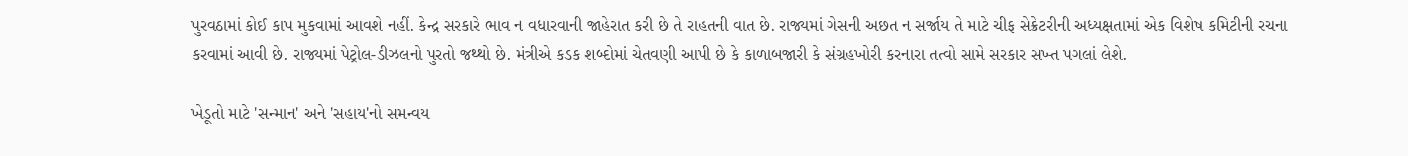પુરવઠામાં કોઈ કાપ મુકવામાં આવશે નહીં. કેન્દ્ર સરકારે ભાવ ન વધારવાની જાહેરાત કરી છે તે રાહતની વાત છે. રાજ્યમાં ગેસની અછત ન સર્જાય તે માટે ચીફ સેક્રેટરીની અધ્યક્ષતામાં એક વિશેષ કમિટીની રચના કરવામાં આવી છે. રાજ્યમાં પેટ્રોલ-ડીઝલનો પુરતો જથ્થો છે. મંત્રીએ કડક શબ્દોમાં ચેતવણી આપી છે કે કાળાબજારી કે સંગ્રહખોરી કરનારા તત્વો સામે સરકાર સખ્ત પગલાં લેશે.

ખેડૂતો માટે 'સન્માન' અને 'સહાય'નો સમન્વય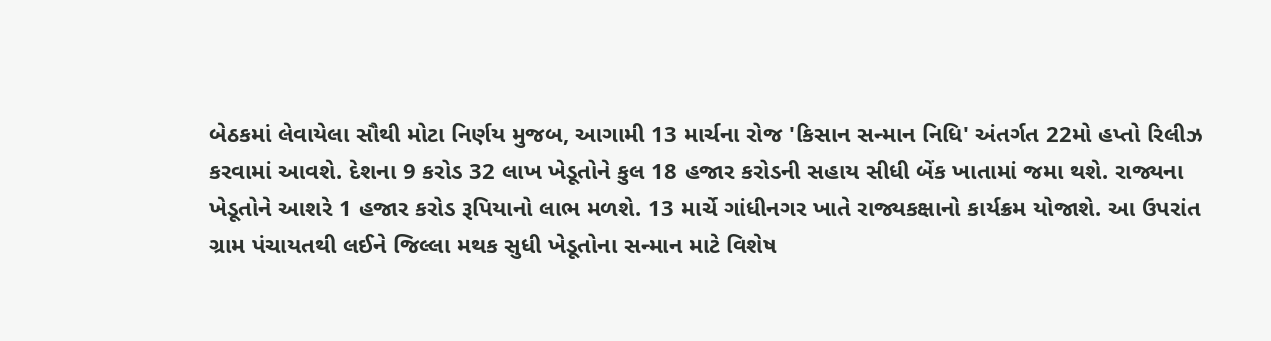બેઠકમાં લેવાયેલા સૌથી મોટા નિર્ણય મુજબ, આગામી 13 માર્ચના રોજ 'કિસાન સન્માન નિધિ' અંતર્ગત 22મો હપ્તો રિલીઝ કરવામાં આવશે. દેશના 9 કરોડ 32 લાખ ખેડૂતોને કુલ 18 હજાર કરોડની સહાય સીધી બેંક ખાતામાં જમા થશે. રાજ્યના ખેડૂતોને આશરે 1 હજાર કરોડ રૂપિયાનો લાભ મળશે. 13 માર્ચે ગાંધીનગર ખાતે રાજ્યકક્ષાનો કાર્યક્રમ યોજાશે. આ ઉપરાંત ગ્રામ પંચાયતથી લઈને જિલ્લા મથક સુધી ખેડૂતોના સન્માન માટે વિશેષ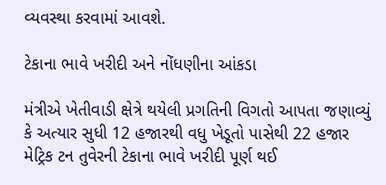વ્યવસ્થા કરવામાં આવશે.

ટેકાના ભાવે ખરીદી અને નોંધણીના આંકડા

મંત્રીએ ખેતીવાડી ક્ષેત્રે થયેલી પ્રગતિની વિગતો આપતા જણાવ્યું કે અત્યાર સુધી 12 હજારથી વધુ ખેડૂતો પાસેથી 22 હજાર મેટ્રિક ટન તુવેરની ટેકાના ભાવે ખરીદી પૂર્ણ થઈ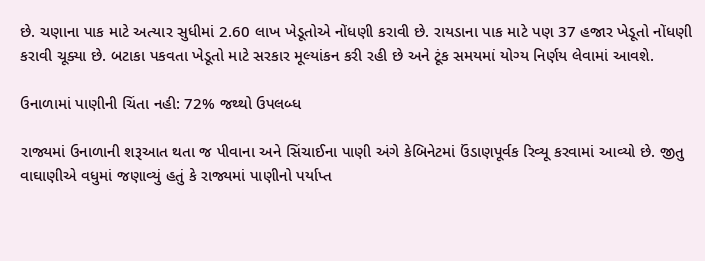છે. ચણાના પાક માટે અત્યાર સુધીમાં 2.60 લાખ ખેડૂતોએ નોંધણી કરાવી છે. રાયડાના પાક માટે પણ 37 હજાર ખેડૂતો નોંધણી કરાવી ચૂક્યા છે. બટાકા પકવતા ખેડૂતો માટે સરકાર મૂલ્યાંકન કરી રહી છે અને ટૂંક સમયમાં યોગ્ય નિર્ણય લેવામાં આવશે.

ઉનાળામાં પાણીની ચિંતા નહી: 72% જથ્થો ઉપલબ્ધ

રાજ્યમાં ઉનાળાની શરૂઆત થતા જ પીવાના અને સિંચાઈના પાણી અંગે કેબિનેટમાં ઉંડાણપૂર્વક રિવ્યૂ કરવામાં આવ્યો છે. જીતુ વાઘાણીએ વધુમાં જણાવ્યું હતું કે રાજ્યમાં પાણીનો પર્યાપ્ત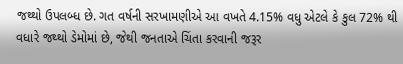જથ્થો ઉપલબ્ધ છે. ગત વર્ષની સરખામણીએ આ વખતે 4.15% વધુ એટલે કે કુલ 72% થી વધારે જથ્થો ડેમોમાં છે, જેથી જનતાએ ચિંતા કરવાની જરૂર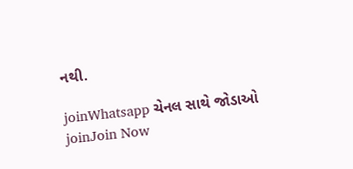નથી.

joinWhatsapp ચેનલ સાથે જોડાઓ
joinJoin Now